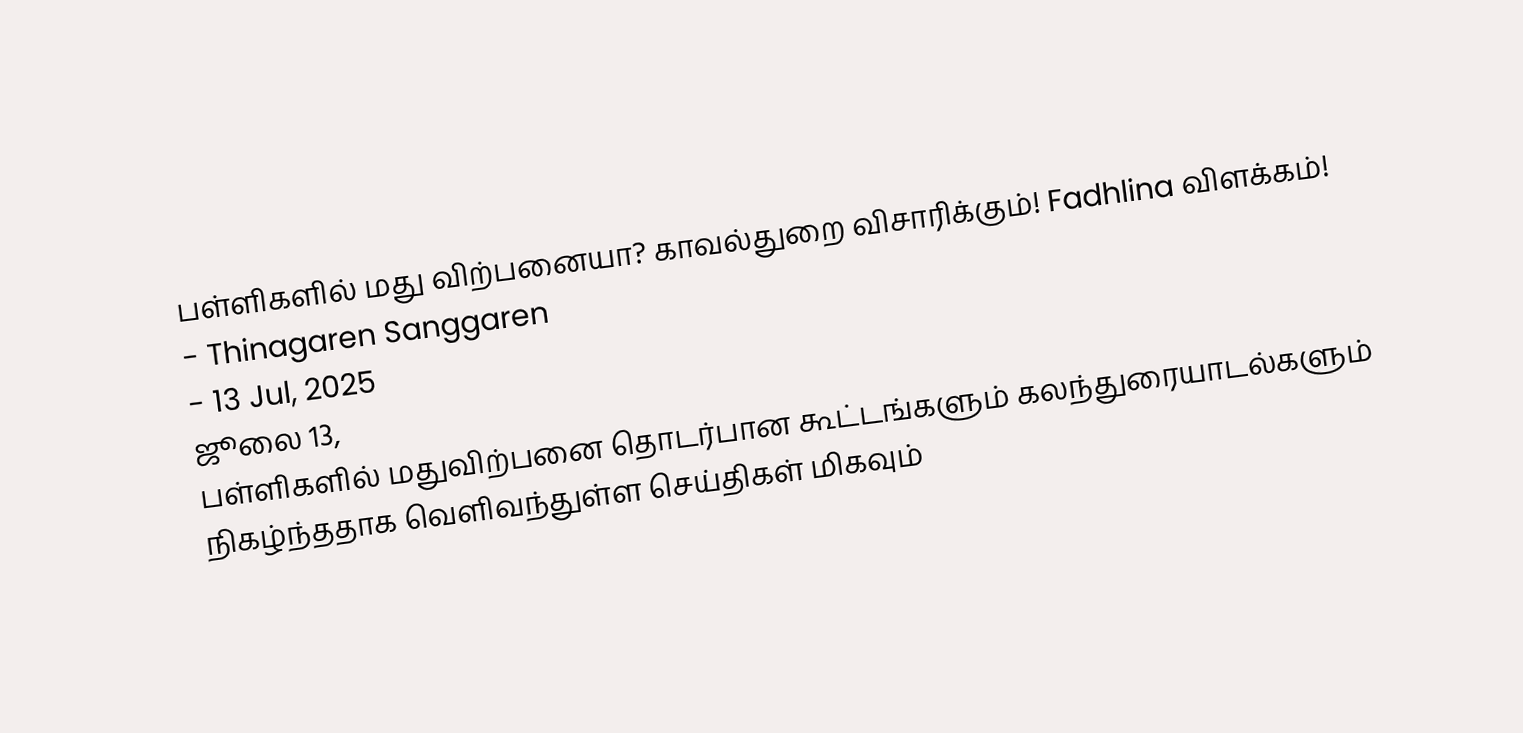பள்ளிகளில் மது விற்பனையா? காவல்துறை விசாரிக்கும்! Fadhlina விளக்கம்!
- Thinagaren Sanggaren
- 13 Jul, 2025
ஜூலை 13,
பள்ளிகளில் மதுவிற்பனை தொடர்பான கூட்டங்களும் கலந்துரையாடல்களும் நிகழ்ந்ததாக வெளிவந்துள்ள செய்திகள் மிகவும்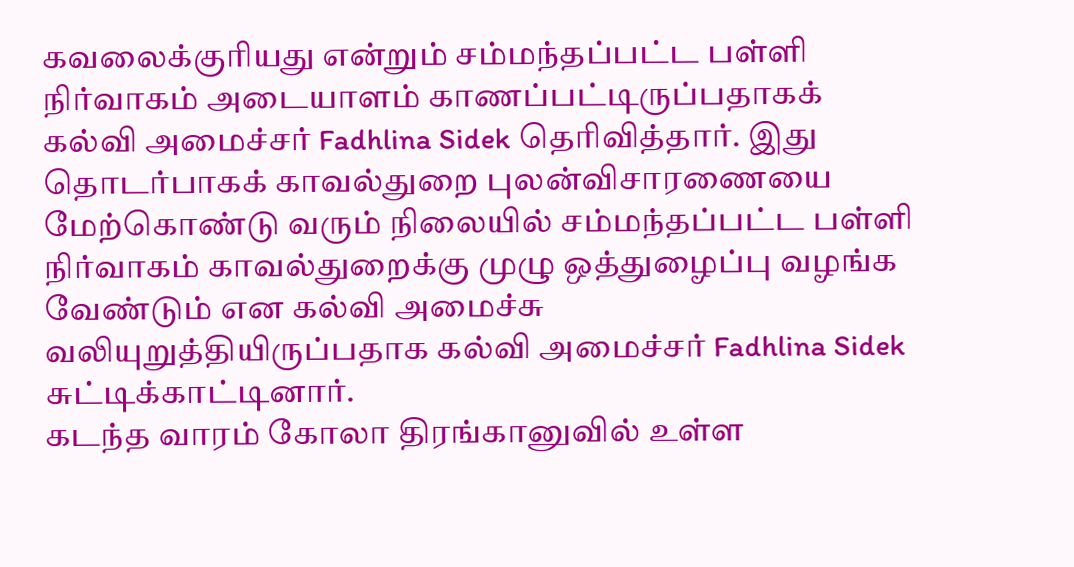கவலைக்குரியது என்றும் சம்மந்தப்பட்ட பள்ளி நிர்வாகம் அடையாளம் காணப்பட்டிருப்பதாகக் கல்வி அமைச்சர் Fadhlina Sidek தெரிவித்தார். இது தொடர்பாகக் காவல்துறை புலன்விசாரணையை மேற்கொண்டு வரும் நிலையில் சம்மந்தப்பட்ட பள்ளி நிர்வாகம் காவல்துறைக்கு முழு ஒத்துழைப்பு வழங்க வேண்டும் என கல்வி அமைச்சு வலியுறுத்தியிருப்பதாக கல்வி அமைச்சர் Fadhlina Sidek சுட்டிக்காட்டினார்.
கடந்த வாரம் கோலா திரங்கானுவில் உள்ள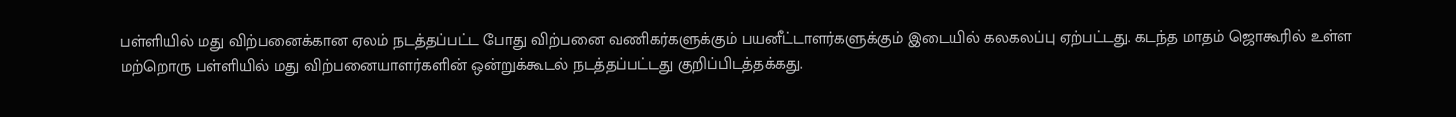பள்ளியில் மது விற்பனைக்கான ஏலம் நடத்தப்பட்ட போது விற்பனை வணிகர்களுக்கும் பயனீட்டாளர்களுக்கும் இடையில் கலகலப்பு ஏற்பட்டது. கடந்த மாதம் ஜொகூரில் உள்ள மற்றொரு பள்ளியில் மது விற்பனையாளர்களின் ஒன்றுக்கூடல் நடத்தப்பட்டது குறிப்பிடத்தக்கது.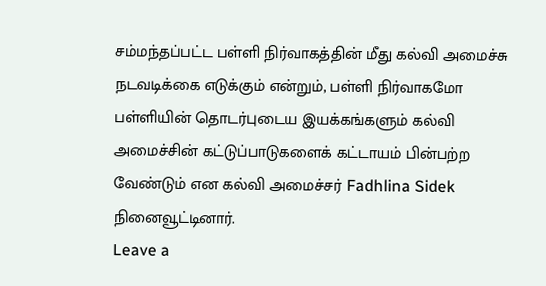சம்மந்தப்பட்ட பள்ளி நிர்வாகத்தின் மீது கல்வி அமைச்சு நடவடிக்கை எடுக்கும் என்றும், பள்ளி நிர்வாகமோ பள்ளியின் தொடர்புடைய இயக்கங்களும் கல்வி அமைச்சின் கட்டுப்பாடுகளைக் கட்டாயம் பின்பற்ற வேண்டும் என கல்வி அமைச்சர் Fadhlina Sidek நினைவூட்டினார்.
Leave a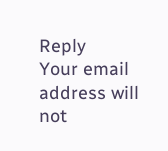Reply
Your email address will not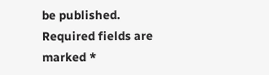be published. Required fields are marked *